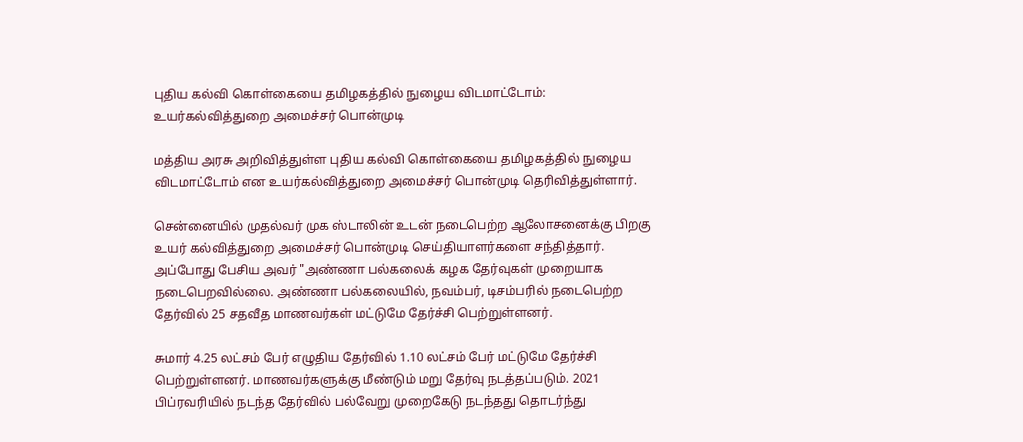புதிய கல்வி கொள்கையை தமிழகத்தில் நுழைய விடமாட்டோம்: உயர்கல்வித்துறை அமைச்சர் பொன்முடி

மத்திய அரசு அறிவித்துள்ள புதிய கல்வி கொள்கையை தமிழகத்தில் நுழைய விடமாட்டோம் என உயர்கல்வித்துறை அமைச்சர் பொன்முடி தெரிவித்துள்ளார்.

சென்னையில் முதல்வர் முக ஸ்டாலின் உடன் நடைபெற்ற ஆலோசனைக்கு பிறகு உயர் கல்வித்துறை அமைச்சர் பொன்முடி செய்தியாளர்களை சந்தித்தார். அப்போது பேசிய அவர் "அண்ணா பல்கலைக் கழக தேர்வுகள் முறையாக நடைபெறவில்லை. அண்ணா பல்கலையில், நவம்பர், டிசம்பரில் நடைபெற்ற தேர்வில் 25 சதவீத மாணவர்கள் மட்டுமே தேர்ச்சி பெற்றுள்ளனர்.

சுமார் 4.25 லட்சம் பேர் எழுதிய தேர்வில் 1.10 லட்சம் பேர் மட்டுமே தேர்ச்சி பெற்றுள்ளனர். மாணவர்களுக்கு மீண்டும் மறு தேர்வு நடத்தப்படும். 2021 பிப்ரவரியில் நடந்த தேர்வில் பல்வேறு முறைகேடு நடந்தது தொடர்ந்து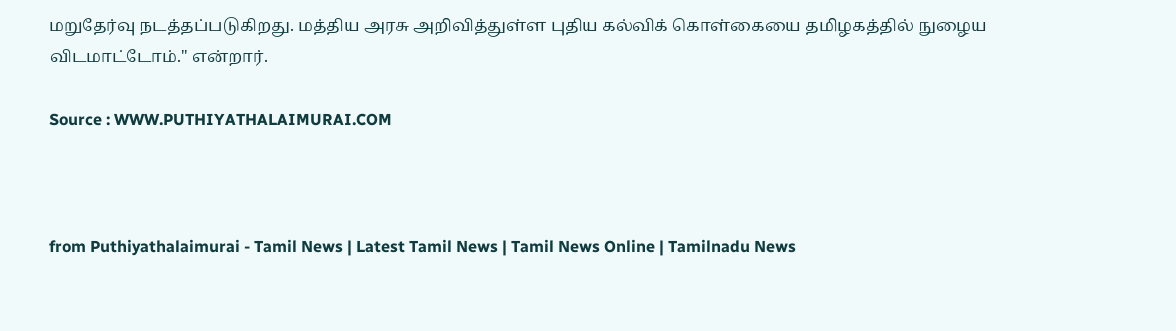மறுதேர்வு நடத்தப்படுகிறது. மத்திய அரசு அறிவித்துள்ள புதிய கல்விக் கொள்கையை தமிழகத்தில் நுழைய விடமாட்டோம்." என்றார்.

Source : WWW.PUTHIYATHALAIMURAI.COM



from Puthiyathalaimurai - Tamil News | Latest Tamil News | Tamil News Online | Tamilnadu News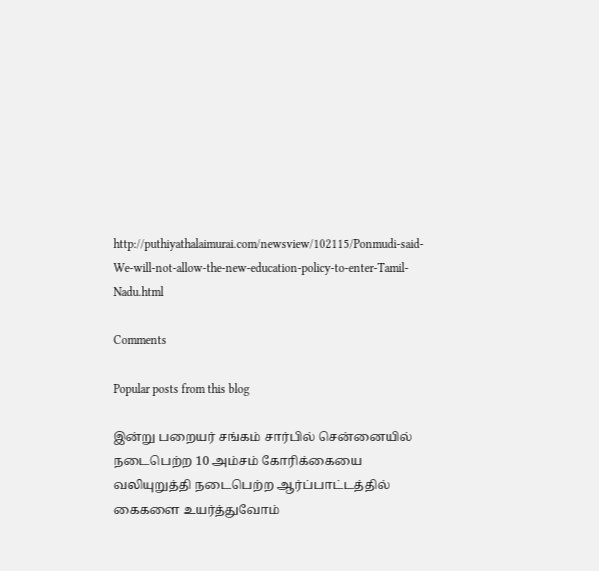http://puthiyathalaimurai.com/newsview/102115/Ponmudi-said-We-will-not-allow-the-new-education-policy-to-enter-Tamil-Nadu.html

Comments

Popular posts from this blog

இன்று பறையர் சங்கம் சார்பில் சென்னையில் நடைபெற்ற 10 அம்சம் கோரிக்கையை வலியுறுத்தி நடைபெற்ற ஆர்ப்பாட்டத்தில் கைகளை உயர்த்துவோம்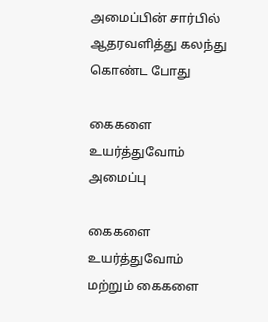அமைப்பின் சார்பில் ஆதரவளித்து கலந்து கொண்ட போது

கைகளை உயர்த்துவோம் அமைப்பு

கைகளை உயர்த்துவோம் மற்றும் கைகளை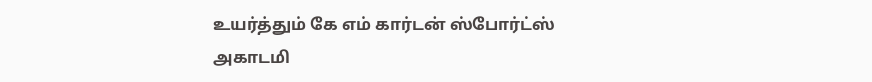உயர்த்தும் கே எம் கார்டன் ஸ்போர்ட்ஸ் அகாடமி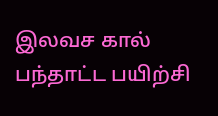இலவச கால் பந்தாட்ட பயிற்சி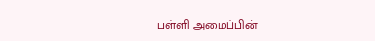பள்ளி அமைப்பின்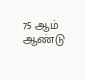75 ஆம் ஆண்டு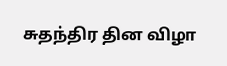சுதந்திர தின விழா